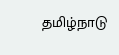தமிழ்நாடு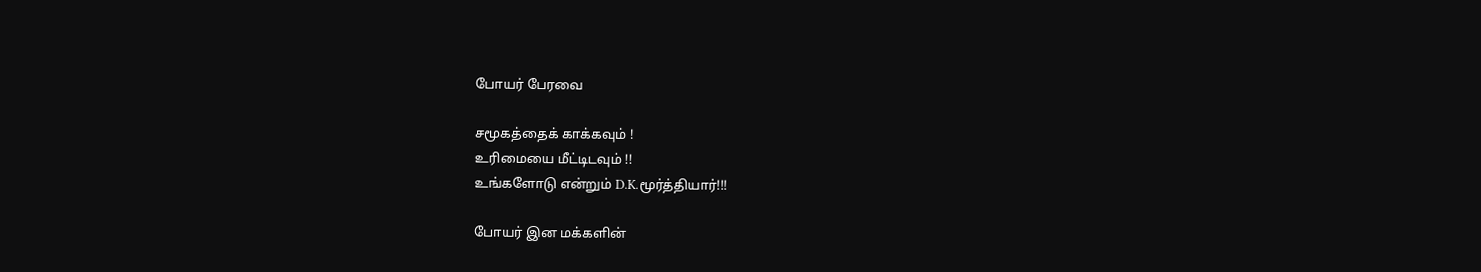போயர் பேரவை

சமூகத்தைக் காக்கவும் !
உரிமையை மீட்டிடவும் !!
உங்களோடு என்றும் D.K.மூர்த்தியார்!!!

போயர் இன மக்களின்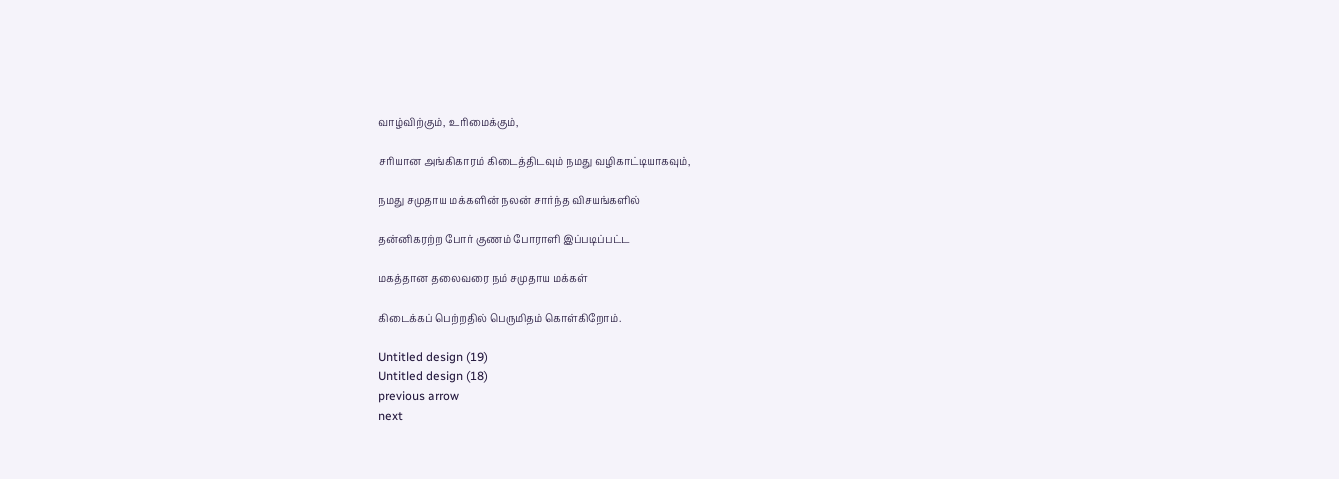வாழ்விற்கும், உரிமைக்கும்,

சரியான அங்கிகாரம் கிடைத்திடவும் நமது வழிகாட்டியாகவும்,

நமது சமுதாய மக்களின் நலன் சார்ந்த விசயங்களில்

தன்னிகரற்ற போர் குணம் போராளி இப்படிப்பட்ட

மகத்தான தலைவரை நம் சமுதாய மக்கள்

கிடைக்கப் பெற்றதில் பெருமிதம் கொள்கிறோம்.

Untitled design (19)
Untitled design (18)
previous arrow
next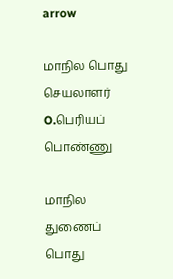arrow

மாநில பொது செயலாளர்
O.பெரியப் பொண்ணு

மாநில துணைப் பொது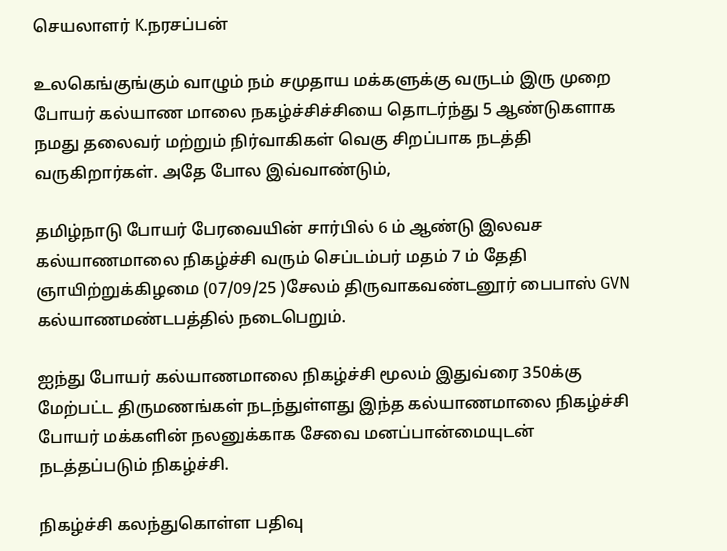செயலாளர் K.நரசப்பன்

உலகெங்குங்கும் வாழும் நம் சமுதாய மக்களுக்கு வருடம் இரு முறை போயர் கல்யாண மாலை நகழ்ச்சிச்சியை தொடர்ந்து 5 ஆண்டுகளாக நமது தலைவர் மற்றும் நிர்வாகிகள் வெகு சிறப்பாக நடத்தி வருகிறார்கள். அதே போல இவ்வாண்டும்,

தமிழ்நாடு போயர் பேரவையின் சார்பில் 6 ம் ஆண்டு இலவச கல்யாணமாலை நிகழ்ச்சி வரும் செப்டம்பர் மதம் 7 ம் தேதி ஞாயிற்றுக்கிழமை (07/09/25 )சேலம் திருவாகவண்டனூர் பைபாஸ் GVN கல்யாணமண்டபத்தில் நடைபெறும்.

ஐந்து போயர் கல்யாணமாலை நிகழ்ச்சி மூலம் இதுவ்ரை 350க்கு மேற்பட்ட திருமணங்கள் நடந்துள்ளது இந்த கல்யாணமாலை நிகழ்ச்சி போயர் மக்களின் நலனுக்காக சேவை மனப்பான்மையுடன் நடத்தப்படும் நிகழ்ச்சி.

நிகழ்ச்சி கலந்துகொள்ள பதிவு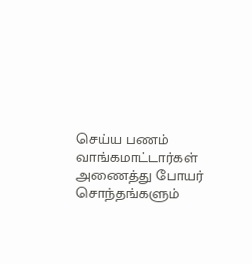செய்ய பணம் வாங்கமாட்டார்கள் அணைத்து போயர் சொந்தங்களும்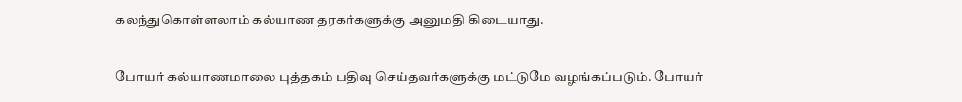கலந்துகொள்ளலாம் கல்யாண தரகர்களுக்கு அனுமதி கிடையாது.

போயர் கல்யாணமாலை புத்தகம் பதிவு செய்தவர்களுக்கு மட்டுமே வழங்கப்படும். போயர்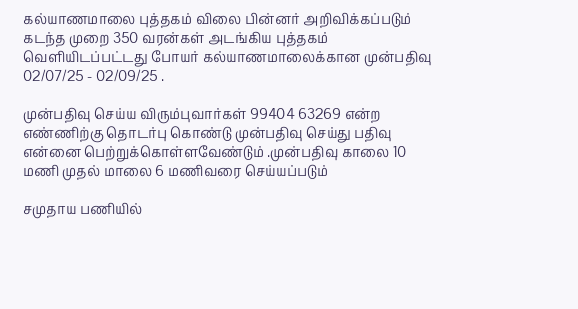கல்யாணமாலை புத்தகம் விலை பின்னர் அறிவிக்கப்படும் கடந்த முறை 350 வரன்கள் அடங்கிய புத்தகம் வெளியிடப்பட்டது போயர் கல்யாணமாலைக்கான முன்பதிவு 02/07/25 - 02/09/25 .

முன்பதிவு செய்ய விரும்புவார்கள் 99404 63269 என்ற எண்ணிற்கு தொடர்பு கொண்டு முன்பதிவு செய்து பதிவு என்னை பெற்றுக்கொள்ளவேண்டும் .முன்பதிவு காலை 10 மணி முதல் மாலை 6 மணிவரை செய்யப்படும்

சமுதாய பணியில்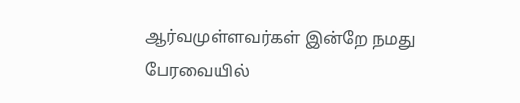ஆர்வமுள்ளவர்கள் இன்றே நமது பேரவையில்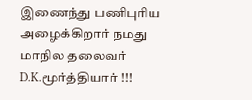இணைந்து பணிபுரிய அழைக்கிறார் நமது மாநில தலைவர் D.K.மூர்த்தியார் !!!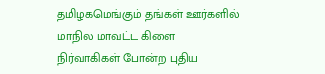தமிழகமெங்கும் தங்கள் ஊர்களில் மாநில மாவட்ட கிளை நிர்வாகிகள் போன்ற புதிய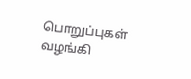பொறுப்புகள் வழங்கி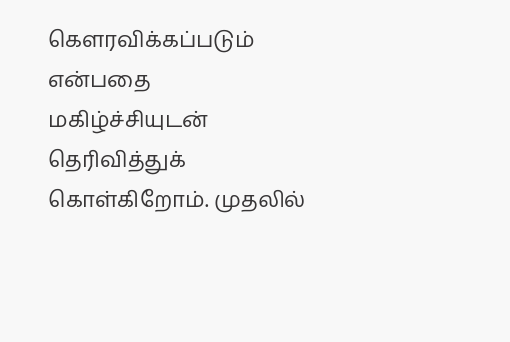கௌரவிக்கப்படும் என்பதை மகிழ்ச்சியுடன் தெரிவித்துக் கொள்கிறோம். முதலில்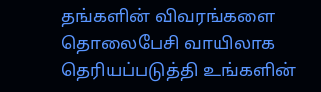தங்களின் விவரங்களை தொலைபேசி வாயிலாக தெரியப்படுத்தி உங்களின்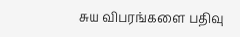சுய விபரங்களை பதிவு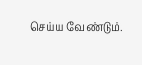செய்ய வேண்டும்.